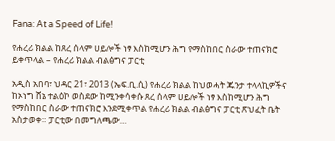Fana: At a Speed of Life!

የሐረሪ ክልል ከጸረ ሰላም ሀይሎች ነፃ እስከሚሆን ሕግ የማስከበር ስራው ተጠናክሮ ይቀጥላል – የሐረሪ ክልል ብልፅግና ፓርቲ

አዲስ አበባ፣ ህዳር 21፣ 2013 (ኤፍ.ቢ.ሲ) የሐረሪ ክልል ከህወሓት ጁንታ ተላላኪዎችና ከኦነግ ሸኔ ተልዕኮ ወስደው ከሚንቀሳቀሱ ጸረ ሰላም ሀይሎች ነፃ እስከሚሆን ሕግ የማስከበር ስራው ተጠናክሮ እንደሚቀጥል የሐረሪ ክልል ብልፅግና ፓርቲ ጽህፈት ቤት አስታወቀ። ፓርቲው በመግለጫው…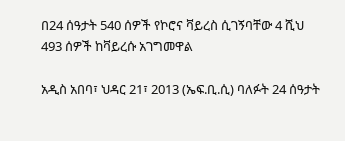በ24 ሰዓታት 540 ሰዎች የኮሮና ቫይረስ ሲገኝባቸው 4 ሺህ 493 ሰዎች ከቫይረሱ አገግመዋል

አዲስ አበባ፣ ህዳር 21፣ 2013 (ኤፍ.ቢ.ሲ) ባለፉት 24 ሰዓታት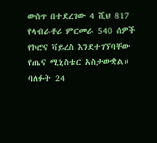ውስጥ በተደረገው 4 ሺህ 817 የላብራቶሪ ምርመራ 540 ሰዎች የኮሮና ቫይረስ እንደተገኘባቸው የጤና ሚኒስቴር አስታውቋል። ባለፉት 24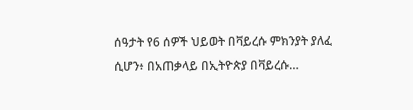ሰዓታት የ6 ሰዎች ህይወት በቫይረሱ ምክንያት ያለፈ ሲሆን፥ በአጠቃላይ በኢትዮጵያ በቫይረሱ…